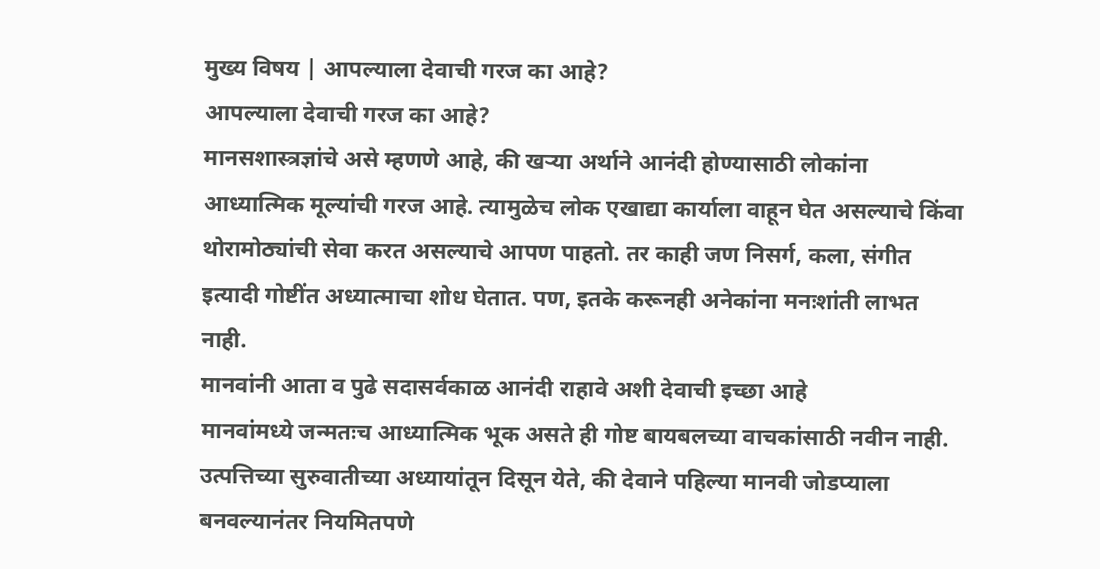मुख्य विषय | आपल्याला देवाची गरज का आहे?
आपल्याला देवाची गरज का आहे?
मानसशास्त्रज्ञांचे असे म्हणणे आहे, की खऱ्या अर्थाने आनंदी होण्यासाठी लोकांना आध्यात्मिक मूल्यांची गरज आहे. त्यामुळेच लोक एखाद्या कार्याला वाहून घेत असल्याचे किंवा थोरामोठ्यांची सेवा करत असल्याचे आपण पाहतो. तर काही जण निसर्ग, कला, संगीत इत्यादी गोष्टींत अध्यात्माचा शोध घेतात. पण, इतके करूनही अनेकांना मनःशांती लाभत नाही.
मानवांनी आता व पुढे सदासर्वकाळ आनंदी राहावे अशी देवाची इच्छा आहे
मानवांमध्ये जन्मतःच आध्यात्मिक भूक असते ही गोष्ट बायबलच्या वाचकांसाठी नवीन नाही. उत्पत्तिच्या सुरुवातीच्या अध्यायांतून दिसून येते, की देवाने पहिल्या मानवी जोडप्याला बनवल्यानंतर नियमितपणे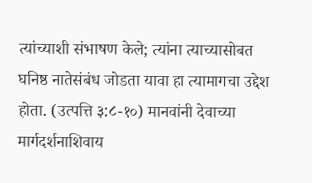त्यांच्याशी संभाषण केले; त्यांना त्याच्यासोबत घनिष्ठ नातेसंबंध जोडता यावा हा त्यामागचा उद्देश होता. (उत्पत्ति ३:८-१०) मानवांनी देवाच्या मार्गदर्शनाशिवाय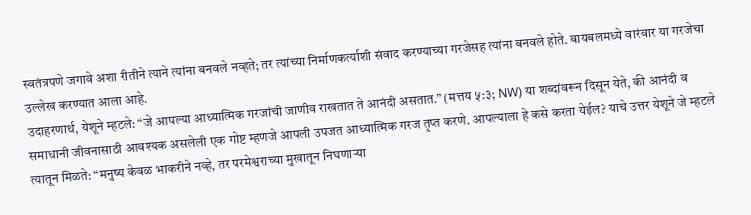स्वतंत्रपणे जगावे अशा रीतीने त्याने त्यांना बनवले नव्हते; तर त्यांच्या निर्माणकर्त्याशी संवाद करण्याच्या गरजेसह त्यांना बनवले होते. बायबलमध्ये वारंवार या गरजेचा उल्लेख करण्यात आला आहे.
उदाहरणार्थ, येशूने म्हटले: “जे आपल्या आध्यात्मिक गरजांची जाणीव राखतात ते आनंदी असतात.” (मत्तय ५:३; NW) या शब्दांवरून दिसून येते, की आनंदी व समाधानी जीवनासाठी आवश्यक असलेली एक गोष्ट म्हणजे आपली उपजत आध्यात्मिक गरज तृप्त करणे. आपल्याला हे कसे करता येईल? याचे उत्तर येशूने जे म्हटले त्यातून मिळते: “मनुष्य केवळ भाकरीने नव्हे, तर परमेश्वराच्या मुखातून निघणाऱ्या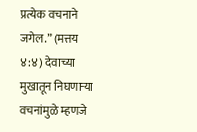प्रत्येक वचनाने जगेल.” (मत्तय ४:४) देवाच्या मुखातून निघणाऱ्या वचनांमुळे म्हणजे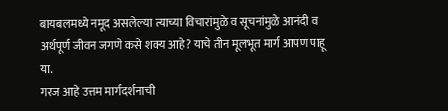बायबलमध्ये नमूद असलेल्या त्याच्या विचारांमुळे व सूचनांमुळे आनंदी व अर्थपूर्ण जीवन जगणे कसे शक्य आहे? याचे तीन मूलभूत मार्ग आपण पाहू या.
गरज आहे उत्तम मार्गदर्शनाची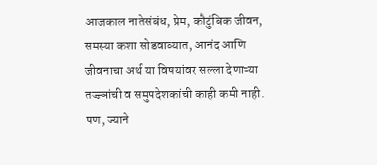आजकाल नातेसंबंध, प्रेम, कौटुंबिक जीवन, समस्या कशा सोडवाव्यात, आनंद आणि जीवनाचा अर्थ या विषयांवर सल्ला देणाऱ्या तज्ज्ञांची व समुपदेशकांची काही कमी नाही. पण, ज्याने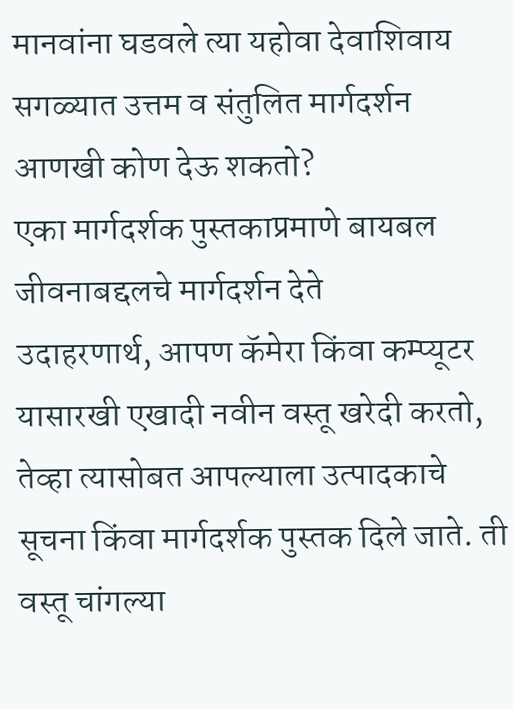मानवांना घडवले त्या यहोवा देवाशिवाय सगळ्यात उत्तम व संतुलित मार्गदर्शन आणखी कोण देऊ शकतो?
एका मार्गदर्शक पुस्तकाप्रमाणे बायबल जीवनाबद्दलचे मार्गदर्शन देते
उदाहरणार्थ, आपण कॅमेरा किंवा कम्प्यूटर यासारखी एखादी नवीन वस्तू खरेदी करतो, तेव्हा त्यासोबत आपल्याला उत्पादकाचे सूचना किंवा मार्गदर्शक पुस्तक दिले जाते. ती वस्तू चांगल्या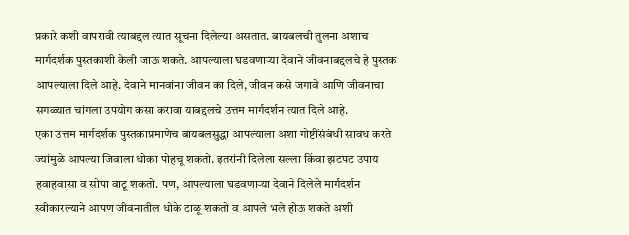प्रकारे कशी वापरावी त्याबद्दल त्यात सूचना दिलेल्या असतात. बायबलची तुलना अशाच मार्गदर्शक पुस्तकाशी केली जाऊ शकते. आपल्याला घडवणाऱ्या देवाने जीवनाबद्दलचे हे पुस्तक आपल्याला दिले आहे. देवाने मानवांना जीवन का दिले, जीवन कसे जगावे आणि जीवनाचा सगळ्यात चांगला उपयोग कसा करावा याबद्दलचे उत्तम मार्गदर्शन त्यात दिले आहे.
एका उत्तम मार्गदर्शक पुस्तकाप्रमाणेच बायबलसुद्धा आपल्याला अशा गोष्टींसंबंधी सावध करते ज्यांमुळे आपल्या जिवाला धोका पोहचू शकतो. इतरांनी दिलेला सल्ला किंवा झटपट उपाय हवाहवासा व सोपा वाटू शकतो. पण, आपल्याला घडवणाऱ्या देवाने दिलेले मार्गदर्शन स्वीकारल्याने आपण जीवनातील धोके टाळू शकतो व आपले भले होऊ शकते अशी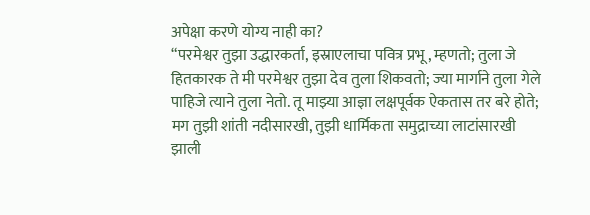अपेक्षा करणे योग्य नाही का?
“परमेश्वर तुझा उद्धारकर्ता, इस्राएलाचा पवित्र प्रभू, म्हणतो; तुला जे हितकारक ते मी परमेश्वर तुझा देव तुला शिकवतो; ज्या मार्गाने तुला गेले पाहिजे त्याने तुला नेतो. तू माझ्या आज्ञा लक्षपूर्वक ऐकतास तर बरे होते; मग तुझी शांती नदीसारखी, तुझी धार्मिकता समुद्राच्या लाटांसारखी झाली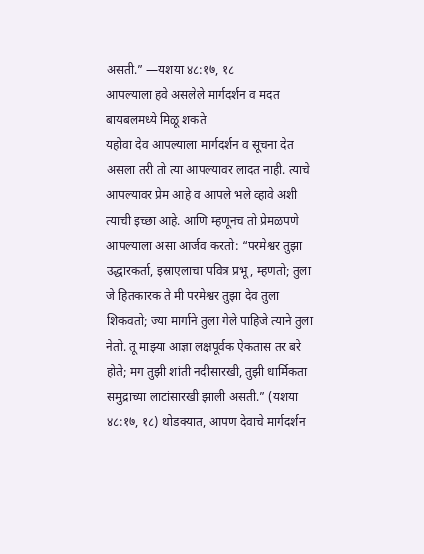असती.” —यशया ४८:१७, १८
आपल्याला हवे असलेले मार्गदर्शन व मदत बायबलमध्ये मिळू शकते
यहोवा देव आपल्याला मार्गदर्शन व सूचना देत असला तरी तो त्या आपल्यावर लादत नाही. त्याचे आपल्यावर प्रेम आहे व आपले भले व्हावे अशी त्याची इच्छा आहे. आणि म्हणूनच तो प्रेमळपणे आपल्याला असा आर्जव करतो: “परमेश्वर तुझा उद्धारकर्ता, इस्राएलाचा पवित्र प्रभू, म्हणतो; तुला जे हितकारक ते मी परमेश्वर तुझा देव तुला शिकवतो; ज्या मार्गाने तुला गेले पाहिजे त्याने तुला नेतो. तू माझ्या आज्ञा लक्षपूर्वक ऐकतास तर बरे होते; मग तुझी शांती नदीसारखी, तुझी धार्मिकता समुद्राच्या लाटांसारखी झाली असती.” (यशया ४८:१७, १८) थोडक्यात, आपण देवाचे मार्गदर्शन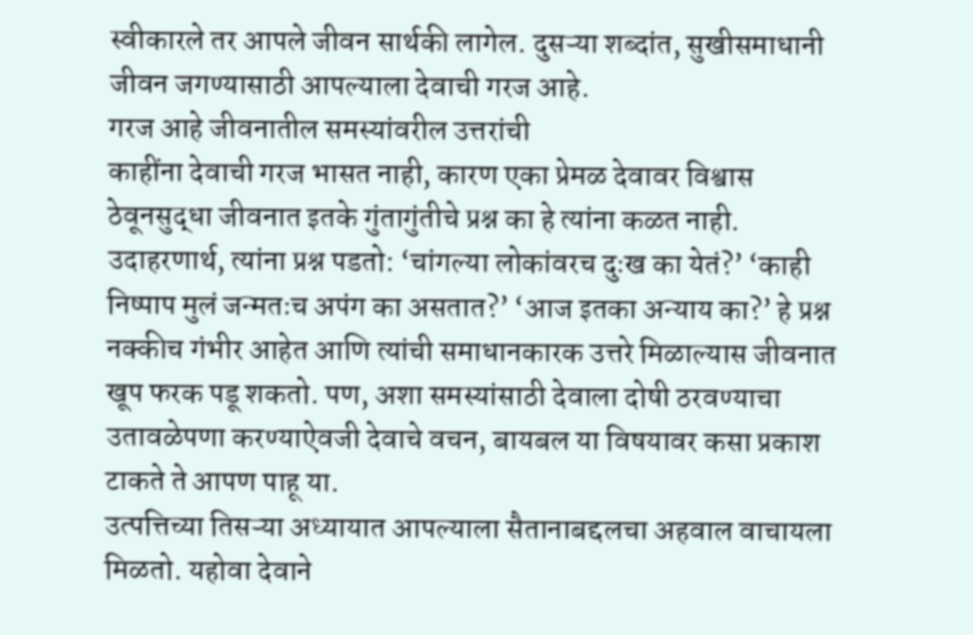स्वीकारले तर आपले जीवन सार्थकी लागेल. दुसऱ्या शब्दांत, सुखीसमाधानी जीवन जगण्यासाठी आपल्याला देवाची गरज आहे.
गरज आहे जीवनातील समस्यांवरील उत्तरांची
काहींना देवाची गरज भासत नाही, कारण एका प्रेमळ देवावर विश्वास ठेवूनसुद्धा जीवनात इतके गुंतागुंतीचे प्रश्न का हे त्यांना कळत नाही. उदाहरणार्थ, त्यांना प्रश्न पडतो: ‘चांगल्या लोकांवरच दुःख का येतं?’ ‘काही निष्पाप मुलं जन्मतःच अपंग का असतात?’ ‘आज इतका अन्याय का?’ हे प्रश्न नक्कीच गंभीर आहेत आणि त्यांची समाधानकारक उत्तरे मिळाल्यास जीवनात खूप फरक पडू शकतो. पण, अशा समस्यांसाठी देवाला दोषी ठरवण्याचा उतावळेपणा करण्याऐवजी देवाचे वचन, बायबल या विषयावर कसा प्रकाश टाकते ते आपण पाहू या.
उत्पत्तिच्या तिसऱ्या अध्यायात आपल्याला सैतानाबद्दलचा अहवाल वाचायला मिळतो. यहोवा देवाने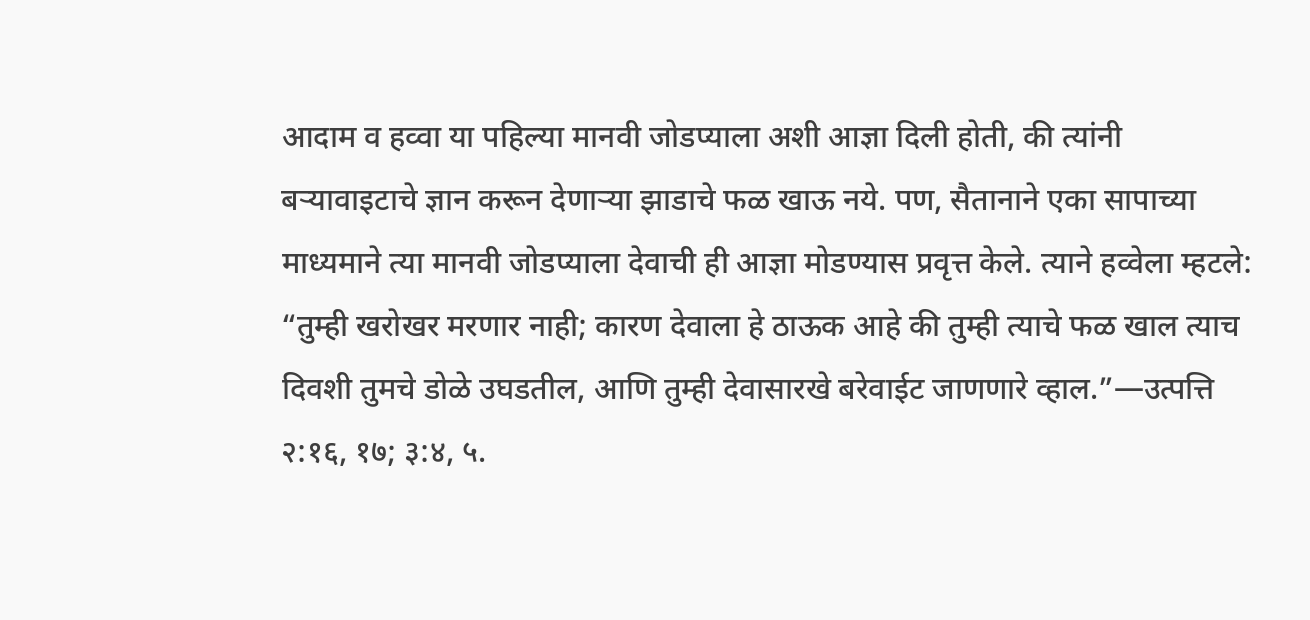आदाम व हव्वा या पहिल्या मानवी जोडप्याला अशी आज्ञा दिली होती, की त्यांनी बऱ्यावाइटाचे ज्ञान करून देणाऱ्या झाडाचे फळ खाऊ नये. पण, सैतानाने एका सापाच्या माध्यमाने त्या मानवी जोडप्याला देवाची ही आज्ञा मोडण्यास प्रवृत्त केले. त्याने हव्वेला म्हटले: “तुम्ही खरोखर मरणार नाही; कारण देवाला हे ठाऊक आहे की तुम्ही त्याचे फळ खाल त्याच दिवशी तुमचे डोळे उघडतील, आणि तुम्ही देवासारखे बरेवाईट जाणणारे व्हाल.”—उत्पत्ति २:१६, १७; ३:४, ५.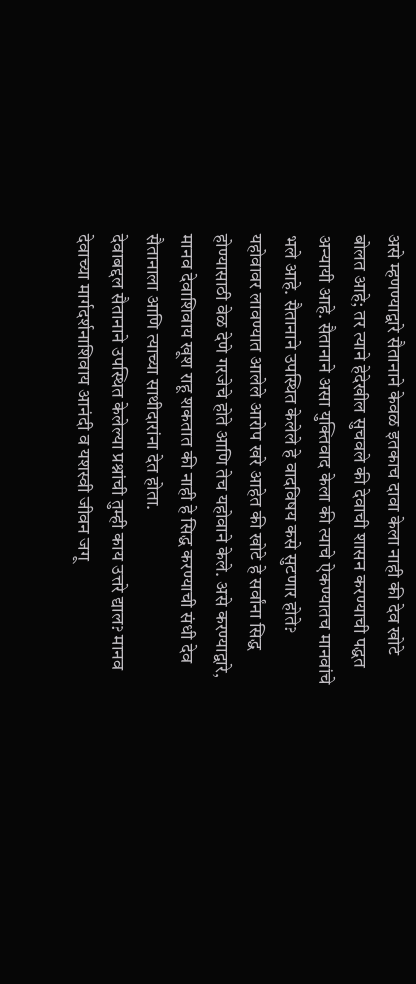असे म्हणण्याद्वारे सैतानाने केवळ इतकाच दावा केला नाही की देव खोटे बोलत आहे; तर त्याने हेदेखील सुचवले की देवाची शासन करण्याची पद्धत अन्यायी आहे. सैतानाने असा युक्तिवाद केला की त्याचे ऐकण्यातच मानवांचे भले आहे. सैतानाने उपस्थित केलेले हे वादविषय कसे सुटणार होते? यहोवावर लावण्यात आलेले आरोप खरे आहेत की खोटे हे सर्वांना सिद्ध होण्यासाठी वेळ देणे गरजेचे होते आणि तेच यहोवाने केले. असे करण्याद्वारे, मानव देवाशिवाय खूश राहू शकतात की नाही हे सिद्ध करण्याची संधी देव सैतानाला आणि त्याच्या साथीदारांना देत होता.
देवाबद्दल सैतानाने उपस्थित केलेल्या प्रश्नांची तुम्ही काय उत्तरे द्याल? मानव देवाच्या मार्गदर्शनाशिवाय आनंदी व यशस्वी जीवन जगू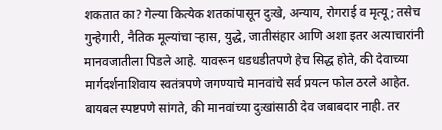शकतात का? गेल्या कित्येक शतकांपासून दुःखे, अन्याय, रोगराई व मृत्यू; तसेच गुन्हेगारी, नैतिक मूल्यांचा ऱ्हास, युद्धे, जातीसंहार आणि अशा इतर अत्याचारांनी मानवजातीला पिडले आहे. यावरून धडधडीतपणे हेच सिद्ध होते, की देवाच्या मार्गदर्शनाशिवाय स्वतंत्रपणे जगण्याचे मानवांचे सर्व प्रयत्न फोल ठरले आहेत. बायबल स्पष्टपणे सांगते, की मानवांच्या दुःखांसाठी देव जबाबदार नाही. तर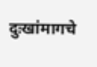दुःखांमागचे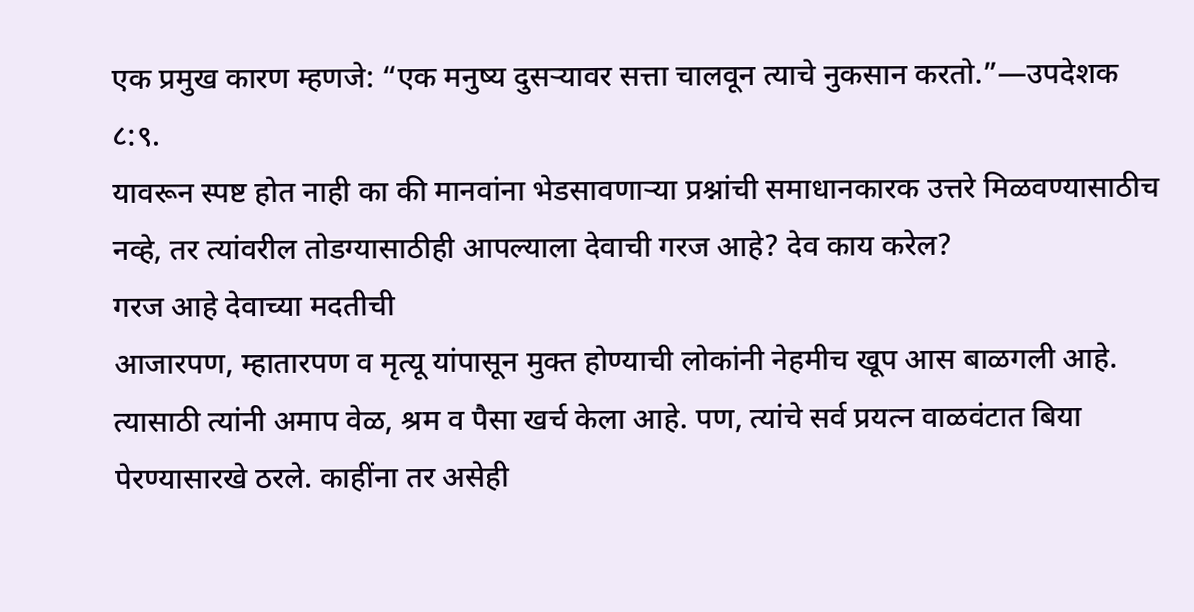एक प्रमुख कारण म्हणजे: “एक मनुष्य दुसऱ्यावर सत्ता चालवून त्याचे नुकसान करतो.”—उपदेशक ८:९.
यावरून स्पष्ट होत नाही का की मानवांना भेडसावणाऱ्या प्रश्नांची समाधानकारक उत्तरे मिळवण्यासाठीच नव्हे, तर त्यांवरील तोडग्यासाठीही आपल्याला देवाची गरज आहे? देव काय करेल?
गरज आहे देवाच्या मदतीची
आजारपण, म्हातारपण व मृत्यू यांपासून मुक्त होण्याची लोकांनी नेहमीच खूप आस बाळगली आहे. त्यासाठी त्यांनी अमाप वेळ, श्रम व पैसा खर्च केला आहे. पण, त्यांचे सर्व प्रयत्न वाळवंटात बिया पेरण्यासारखे ठरले. काहींना तर असेही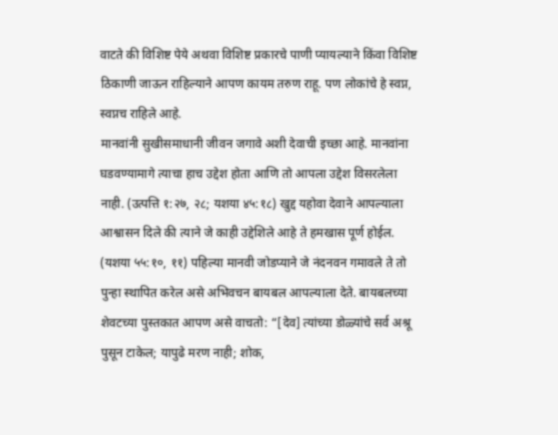वाटते की विशिष्ट पेये अथवा विशिष्ट प्रकारचे पाणी प्यायल्याने किंवा विशिष्ट ठिकाणी जाऊन राहिल्याने आपण कायम तरुण राहू. पण लोकांचे हे स्वप्न, स्वप्नच राहिले आहे.
मानवांनी सुखीसमाधानी जीवन जगावे अशी देवाची इच्छा आहे. मानवांना घडवण्यामागे त्याचा हाच उद्देश होता आणि तो आपला उद्देश विसरलेला नाही. (उत्पत्ति १:२७, २८; यशया ४५:१८) खुद्द यहोवा देवाने आपल्याला आश्वासन दिले की त्याने जे काही उद्देशिले आहे ते हमखास पूर्ण होईल. (यशया ५५:१०, ११) पहिल्या मानवी जोडप्याने जे नंदनवन गमावले ते तो पुन्हा स्थापित करेल असे अभिवचन बायबल आपल्याला देते. बायबलच्या शेवटच्या पुस्तकात आपण असे वाचतो: “[देव] त्यांच्या डोळ्यांचे सर्व अश्रू पुसून टाकेल; यापुढे मरण नाही; शोक,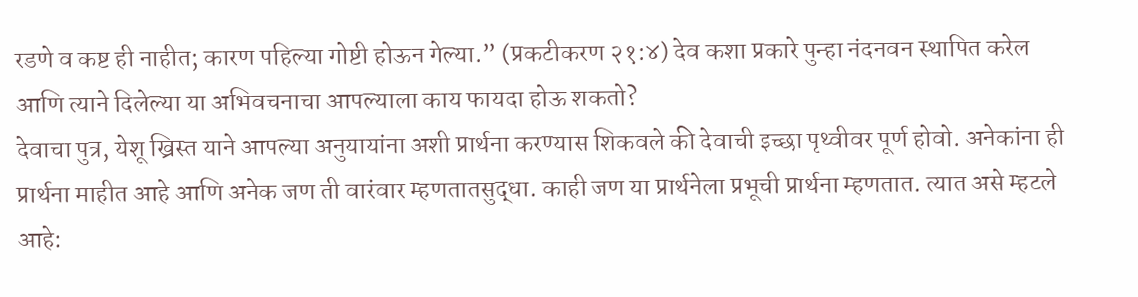रडणे व कष्ट ही नाहीत; कारण पहिल्या गोष्टी होऊन गेल्या.” (प्रकटीकरण २१:४) देव कशा प्रकारे पुन्हा नंदनवन स्थापित करेल आणि त्याने दिलेल्या या अभिवचनाचा आपल्याला काय फायदा होऊ शकतो?
देवाचा पुत्र, येशू ख्रिस्त याने आपल्या अनुयायांना अशी प्रार्थना करण्यास शिकवले की देवाची इच्छा पृथ्वीवर पूर्ण होवो. अनेकांना ही प्रार्थना माहीत आहे आणि अनेक जण ती वारंवार म्हणतातसुद्धा. काही जण या प्रार्थनेला प्रभूची प्रार्थना म्हणतात. त्यात असे म्हटले आहे: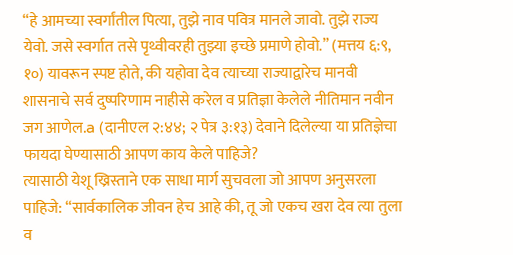“हे आमच्या स्वर्गांतील पित्या, तुझे नाव पवित्र मानले जावो. तुझे राज्य येवो. जसे स्वर्गात तसे पृथ्वीवरही तुझ्या इच्छे प्रमाणे होवो.” (मत्तय ६:९, १०) यावरून स्पष्ट होते, की यहोवा देव त्याच्या राज्याद्वारेच मानवी शासनाचे सर्व दुष्परिणाम नाहीसे करेल व प्रतिज्ञा केलेले नीतिमान नवीन जग आणेल.a (दानीएल २:४४; २ पेत्र ३:१३) देवाने दिलेल्या या प्रतिज्ञेचा फायदा घेण्यासाठी आपण काय केले पाहिजे?
त्यासाठी येशू ख्रिस्ताने एक साधा मार्ग सुचवला जो आपण अनुसरला पाहिजे: “सार्वकालिक जीवन हेच आहे की, तू जो एकच खरा देव त्या तुला व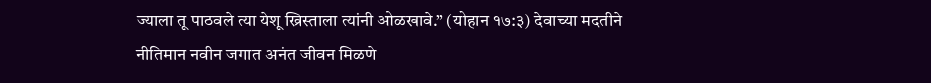ज्याला तू पाठवले त्या येशू ख्रिस्ताला त्यांनी ओळखावे.” (योहान १७:३) देवाच्या मदतीने नीतिमान नवीन जगात अनंत जीवन मिळणे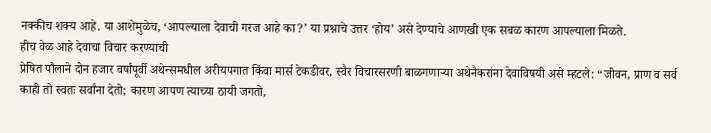नक्कीच शक्य आहे. या आशेमुळेच, ‘आपल्याला देवाची गरज आहे का?’ या प्रश्नाचे उत्तर ‘होय’ असे देण्याचे आणखी एक सबळ कारण आपल्याला मिळते.
हीच वेळ आहे देवाचा विचार करण्याची
प्रेषित पौलाने दोन हजार वर्षांपूर्वी अथेन्समधील अरीयपगात किंवा मार्स टेकडीवर, स्वैर विचारसरणी बाळगणाऱ्या अथेनैकरांना देवाविषयी असे म्हटले: “जीवन, प्राण व सर्व काही तो स्वतः सर्वांना देतो; कारण आपण त्याच्या ठायी जगतो,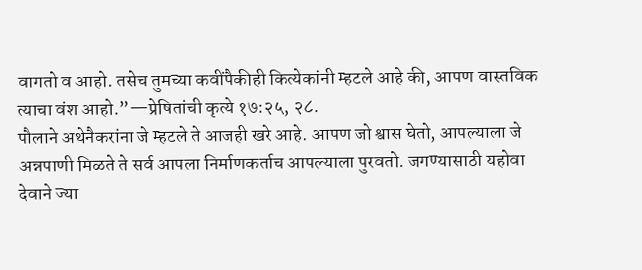वागतो व आहो. तसेच तुमच्या कवींपैकीही कित्येकांनी म्हटले आहे की, आपण वास्तविक त्याचा वंश आहो.”—प्रेषितांची कृत्ये १७:२५, २८.
पौलाने अथेनैकरांना जे म्हटले ते आजही खरे आहे. आपण जो श्वास घेतो, आपल्याला जे अन्नपाणी मिळते ते सर्व आपला निर्माणकर्ताच आपल्याला पुरवतो. जगण्यासाठी यहोवा देवाने ज्या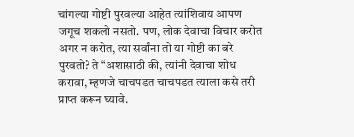चांगल्या गोष्टी पुरवल्या आहेत त्यांशिवाय आपण जगूच शकलो नसतो. पण, लोक देवाचा विचार करोत अगर न करोत, त्या सर्वांना तो या गोष्टी का बरे पुरवतो? ते “अशासाठी की, त्यांनी देवाचा शोध करावा, म्हणजे चाचपडत चाचपडत त्याला कसे तरी प्राप्त करून घ्यावे.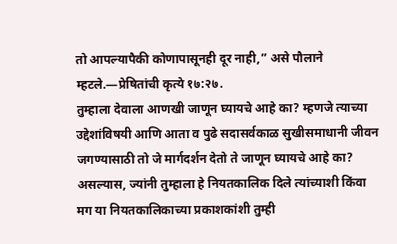तो आपल्यापैकी कोणापासूनही दूर नाही,” असे पौलाने म्हटले.—प्रेषितांची कृत्ये १७:२७.
तुम्हाला देवाला आणखी जाणून घ्यायचे आहे का? म्हणजे त्याच्या उद्देशांविषयी आणि आता व पुढे सदासर्वकाळ सुखीसमाधानी जीवन जगण्यासाठी तो जे मार्गदर्शन देतो ते जाणून घ्यायचे आहे का? असल्यास, ज्यांनी तुम्हाला हे नियतकालिक दिले त्यांच्याशी किंवा मग या नियतकालिकाच्या प्रकाशकांशी तुम्ही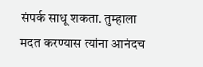संपर्क साधू शकता. तुम्हाला मदत करण्यास त्यांना आनंदच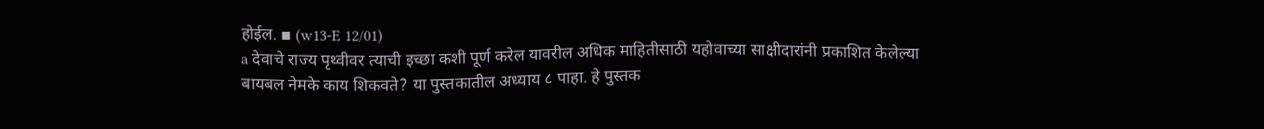होईल. ▪ (w13-E 12/01)
a देवाचे राज्य पृथ्वीवर त्याची इच्छा कशी पूर्ण करेल यावरील अधिक माहितीसाठी यहोवाच्या साक्षीदारांनी प्रकाशित केलेल्या बायबल नेमके काय शिकवते? या पुस्तकातील अध्याय ८ पाहा. हे पुस्तक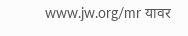www.jw.org/mr यावर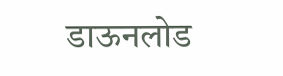डाऊनलोड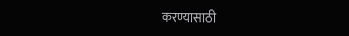करण्यासाठी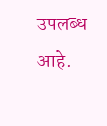उपलब्ध आहे.